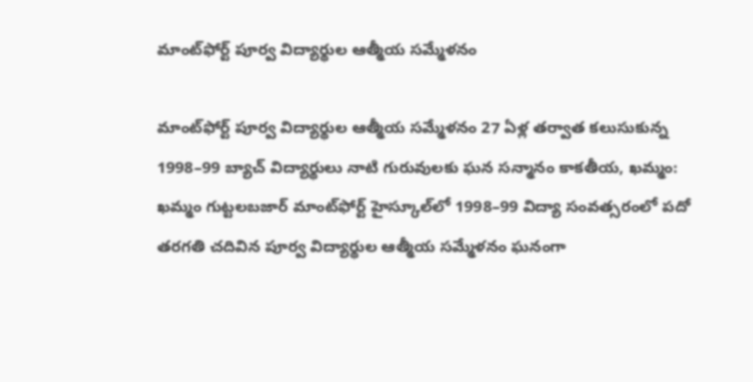మాంట్‌ఫోర్ట్‌ పూర్వ విద్యార్థుల ఆత్మీయ సమ్మేళనం

మాంట్‌ఫోర్ట్‌ పూర్వ విద్యార్థుల ఆత్మీయ సమ్మేళనం 27 ఏళ్ల తర్వాత కలుసుకున్న 1998–99 బ్యాచ్‌ విద్యార్థులు నాటి గురువులకు ఘన సన్మానం కాకతీయ, ఖమ్మం: ఖమ్మం గుట్టలబజార్‌ మాంట్‌ఫోర్ట్‌ హైస్కూల్‌లో 1998–99 విద్యా సంవత్సరంలో పదో తరగతి చదివిన పూర్వ విద్యార్థుల ఆత్మీయ సమ్మేళనం ఘనంగా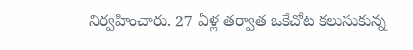నిర్వహించారు. 27 ఏళ్ల తర్వాత ఒకేచోట కలుసుకున్న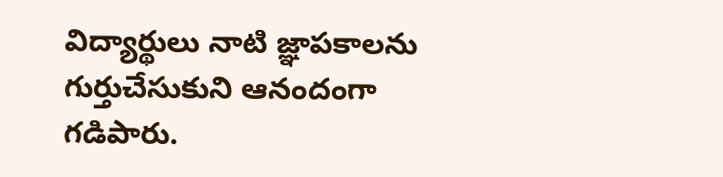విద్యార్థులు నాటి జ్ఞాపకాలను గుర్తుచేసుకుని ఆనందంగా గడిపారు.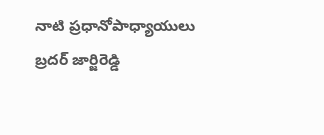నాటి ప్రధానోపాధ్యాయులు బ్రదర్‌ జార్జిరెడ్డి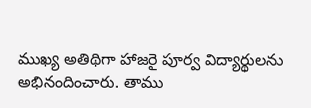ముఖ్య అతిథిగా హాజరై పూర్వ విద్యార్థులను అభినందించారు. తాము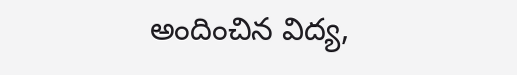అందించిన విద్య,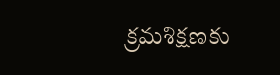క్రమశిక్షణకు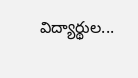విద్యార్థుల...